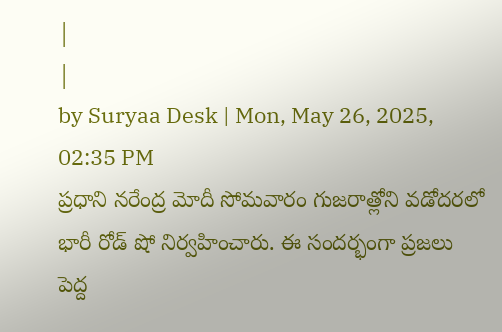|
|
by Suryaa Desk | Mon, May 26, 2025, 02:35 PM
ప్రధాని నరేంద్ర మోదీ సోమవారం గుజరాత్లోని వడోదరలో భారీ రోడ్ షో నిర్వహించారు. ఈ సందర్భంగా ప్రజలు పెద్ద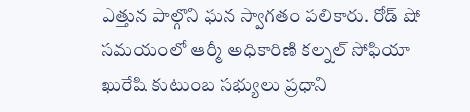ఎత్తున పాల్గొని ఘన స్వాగతం పలికారు. రోడ్ షో సమయంలో ఆర్మీ అధికారిణి కల్నల్ సోఫియా ఖురేషి కుటుంబ సభ్యులు ప్రధాని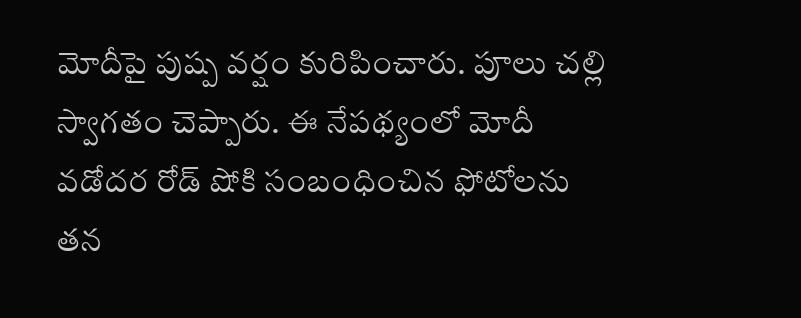మోదీపై పుష్ప వర్షం కురిపించారు. పూలు చల్లి స్వాగతం చెప్పారు. ఈ నేపథ్యంలో మోదీ వడోదర రోడ్ షోకి సంబంధించిన ఫోటోలను తన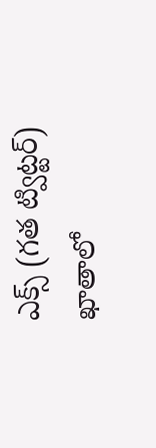ఎక్స్ (గత ట్విట్టర్) ఖాతాలో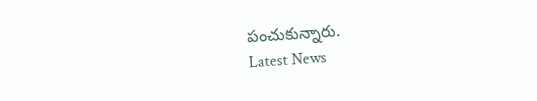పంచుకున్నారు.
Latest News